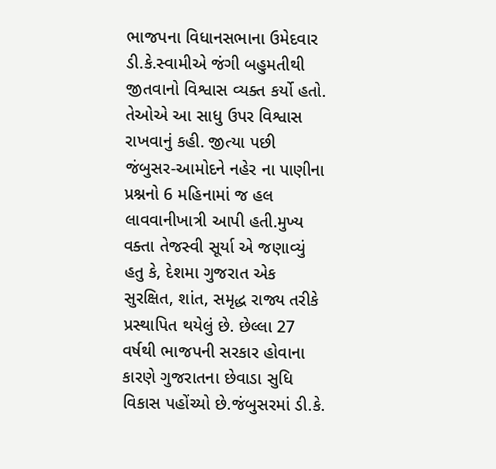ભાજપના વિધાનસભાના ઉમેદવાર ડી.કે.સ્વામીએ જંગી બહુમતીથી જીતવાનો વિશ્વાસ વ્યક્ત કર્યો હતો. તેઓએ આ સાધુ ઉપર વિશ્વાસ રાખવાનું કહી. જીત્યા પછી જંબુસર-આમોદને નહેર ના પાણીના પ્રશ્નનો 6 મહિનામાં જ હલ લાવવાનીખાત્રી આપી હતી.મુખ્ય વક્તા તેજસ્વી સૂર્યા એ જણાવ્યું હતુ કે, દેશમા ગુજરાત એક સુરક્ષિત, શાંત, સમૃદ્ધ રાજ્ય તરીકે પ્રસ્થાપિત થયેલું છે. છેલ્લા 27 વર્ષથી ભાજપની સરકાર હોવાના કારણે ગુજરાતના છેવાડા સુધિ વિકાસ પહોંચ્યો છે.જંબુસરમાં ડી.કે.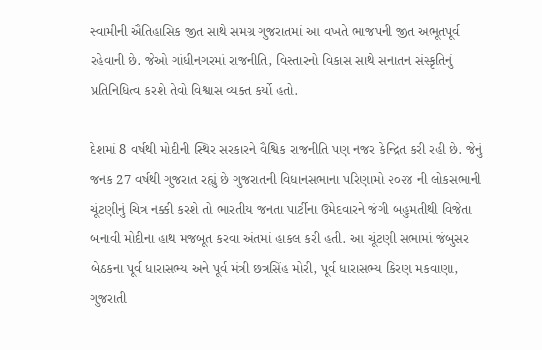સ્વામીની ઐતિહાસિક જીત સાથે સમગ્ર ગુજરાતમાં આ વખતે ભાજપની જીત અભૂતપૂર્વ રહેવાની છે. જેઓ ગાંધીનગરમાં રાજનીતિ, વિસ્તારનો વિકાસ સાથે સનાતન સંસ્કૃતિનું પ્રતિનિધિત્વ કરશે તેવો વિશ્વાસ વ્યક્ત કર્યો હતો.

દેશમાં 8 વર્ષથી મોદીની સ્થિર સરકારને વૈશ્વિક રાજનીતિ પણ નજર કેન્દ્રિત કરી રહી છે. જેનું જનક 27 વર્ષથી ગુજરાત રહ્યું છે ગુજરાતની વિધાનસભાના પરિણામો ૨૦૨૪ ની લોકસભાની ચૂંટણીનું ચિત્ર નક્કી કરશે તો ભારતીય જનતા પાર્ટીના ઉમેદવારને જંગી બહુમતીથી વિજેતા બનાવી મોદીના હાથ મજબૂત કરવા અંતમાં હાકલ કરી હતી. આ ચૂંટણી સભામાં જંબુસર બેઠકના પૂર્વ ધારાસભ્ય અને પૂર્વ મંત્રી છત્રસિંહ મોરી, પૂર્વ ધારાસભ્ય કિરણ મકવાણા, ગુજરાતી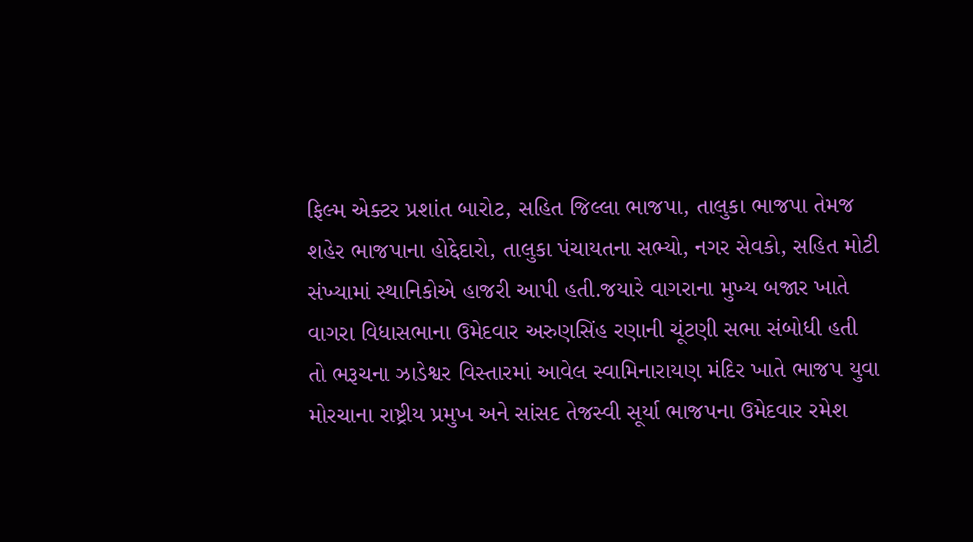ફિલ્મ એક્ટર પ્રશાંત બારોટ, સહિત જિલ્લા ભાજપા, તાલુકા ભાજપા તેમજ શહેર ભાજપાના હોદ્દેદારો, તાલુકા પંચાયતના સભ્યો, નગર સેવકો, સહિત મોટી સંખ્યામાં સ્થાનિકોએ હાજરી આપી હતી.જયારે વાગરાના મુખ્ય બજાર ખાતે વાગરા વિધાસભાના ઉમેદવાર અરુણસિંહ રણાની ચૂંટણી સભા સંબોધી હતી
તો ભરૂચના ઝાડેશ્વર વિસ્તારમાં આવેલ સ્વામિનારાયણ મંદિર ખાતે ભાજપ યુવા મોરચાના રાષ્ટ્રીય પ્રમુખ અને સાંસદ તેજસ્વી સૂર્યા ભાજપના ઉમેદવાર રમેશ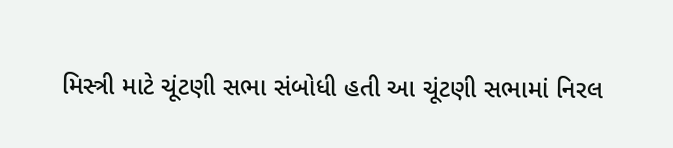મિસ્ત્રી માટે ચૂંટણી સભા સંબોધી હતી આ ચૂંટણી સભામાં નિરલ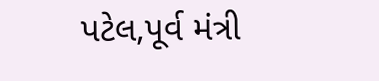પટેલ,પૂર્વ મંત્રી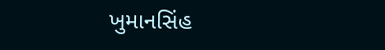ખુમાનસિંહ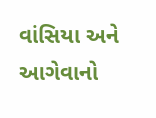વાંસિયા અને આગેવાનો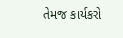તેમજ કાર્યકરો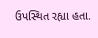ઉપસ્થિત રહ્યા હતા.